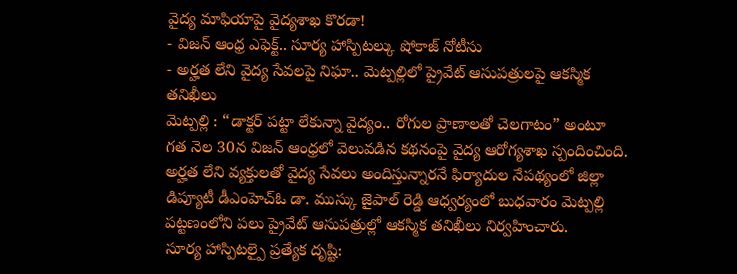వైద్య మాఫియాపై వైద్యశాఖ కొరడా!
- విజన్ ఆంధ్ర ఎఫెక్ట్.. సూర్య హాస్పిటల్కు షోకాజ్ నోటీసు
- అర్హత లేని వైద్య సేవలపై నిఘా.. మెట్పల్లిలో ప్రైవేట్ ఆసుపత్రులపై ఆకస్మిక తనిఖీలు
మెట్పల్లి : “డాక్టర్ పట్టా లేకున్నా వైద్యం.. రోగుల ప్రాణాలతో చెలగాటం” అంటూ గత నెల 30న విజన్ ఆంధ్రలో వెలువడిన కథనంపై వైద్య ఆరోగ్యశాఖ స్పందించింది. అర్హత లేని వ్యక్తులతో వైద్య సేవలు అందిస్తున్నారనే ఫిర్యాదుల నేపథ్యంలో జిల్లా డిప్యూటీ డీఎంహెచ్ఓ డా. ముస్కు జైపాల్ రెడ్డి ఆధ్వర్యంలో బుధవారం మెట్పల్లి పట్టణంలోని పలు ప్రైవేట్ ఆసుపత్రుల్లో ఆకస్మిక తనిఖీలు నిర్వహించారు.
సూర్య హాస్పిటల్పై ప్రత్యేక దృష్టి: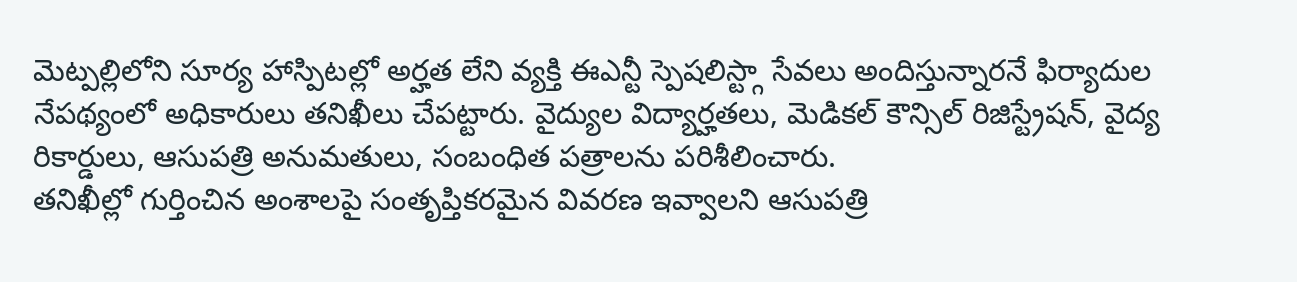మెట్పల్లిలోని సూర్య హాస్పిటల్లో అర్హత లేని వ్యక్తి ఈఎన్టీ స్పెషలిస్ట్గా సేవలు అందిస్తున్నారనే ఫిర్యాదుల నేపథ్యంలో అధికారులు తనిఖీలు చేపట్టారు. వైద్యుల విద్యార్హతలు, మెడికల్ కౌన్సిల్ రిజిస్ట్రేషన్, వైద్య రికార్డులు, ఆసుపత్రి అనుమతులు, సంబంధిత పత్రాలను పరిశీలించారు.
తనిఖీల్లో గుర్తించిన అంశాలపై సంతృప్తికరమైన వివరణ ఇవ్వాలని ఆసుపత్రి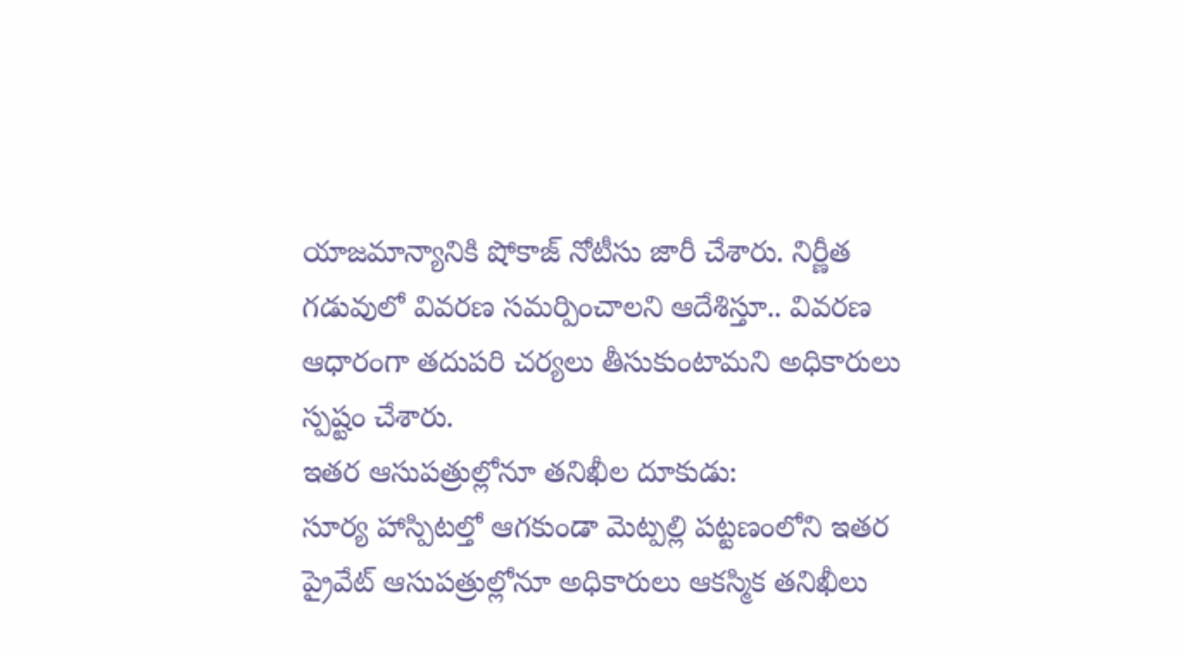యాజమాన్యానికి షోకాజ్ నోటీసు జారీ చేశారు. నిర్ణీత గడువులో వివరణ సమర్పించాలని ఆదేశిస్తూ.. వివరణ ఆధారంగా తదుపరి చర్యలు తీసుకుంటామని అధికారులు స్పష్టం చేశారు.
ఇతర ఆసుపత్రుల్లోనూ తనిఖీల దూకుడు:
సూర్య హాస్పిటల్తో ఆగకుండా మెట్పల్లి పట్టణంలోని ఇతర ప్రైవేట్ ఆసుపత్రుల్లోనూ అధికారులు ఆకస్మిక తనిఖీలు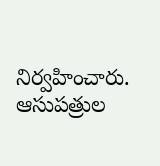నిర్వహించారు. ఆసుపత్రుల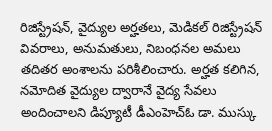రిజిస్ట్రేషన్, వైద్యుల అర్హతలు, మెడికల్ రిజిస్ట్రేషన్ వివరాలు, అనుమతులు, నిబంధనల అమలు తదితర అంశాలను పరిశీలించారు. అర్హత కలిగిన, నమోదిత వైద్యుల ద్వారానే వైద్య సేవలు అందించాలని డిప్యూటీ డీఎంహెచ్ఓ డా. ముస్కు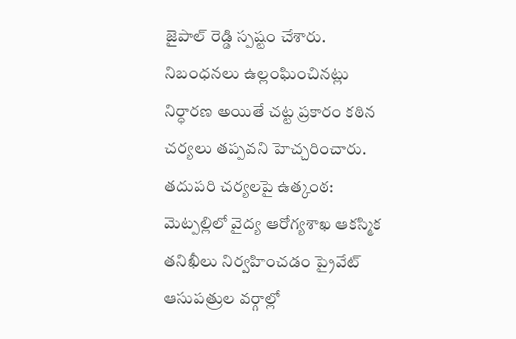జైపాల్ రెడ్డి స్పష్టం చేశారు. నిబంధనలు ఉల్లంఘించినట్లు నిర్ధారణ అయితే చట్ట ప్రకారం కఠిన చర్యలు తప్పవని హెచ్చరించారు.
తదుపరి చర్యలపై ఉత్కంఠ:
మెట్పల్లిలో వైద్య ఆరోగ్యశాఖ ఆకస్మిక తనిఖీలు నిర్వహించడం ప్రైవేట్ ఆసుపత్రుల వర్గాల్లో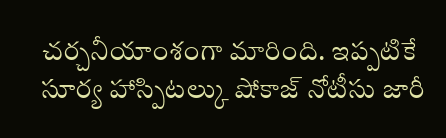చర్చనీయాంశంగా మారింది. ఇప్పటికే సూర్య హాస్పిటల్కు షోకాజ్ నోటీసు జారీ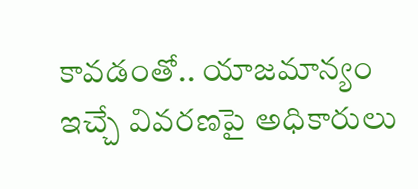కావడంతో.. యాజమాన్యం ఇచ్చే వివరణపై అధికారులు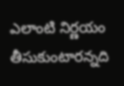ఎలాంటి నిర్ణయం తీసుకుంటారన్నది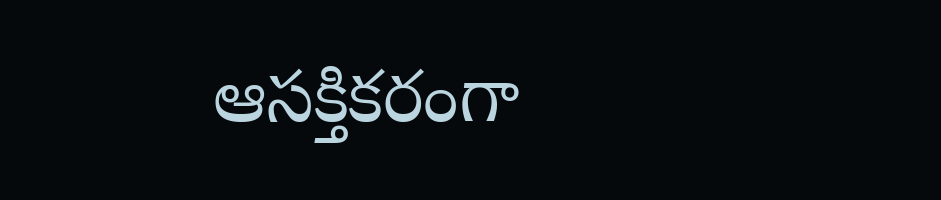ఆసక్తికరంగా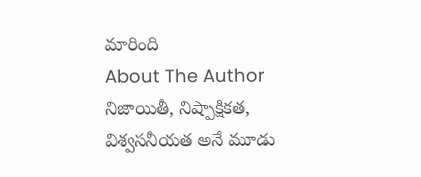మారింది
About The Author
నిజాయితీ, నిష్పాక్షికత, విశ్వసనీయత అనే మూడు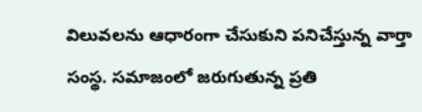విలువలను ఆధారంగా చేసుకుని పనిచేస్తున్న వార్తా సంస్థ. సమాజంలో జరుగుతున్న ప్రతి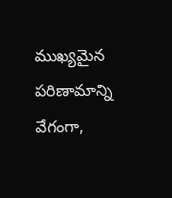ముఖ్యమైన పరిణామాన్ని వేగంగా,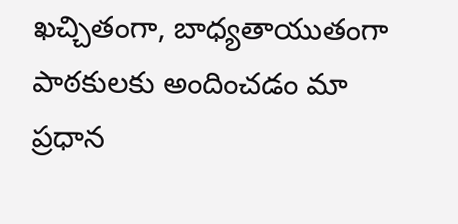ఖచ్చితంగా, బాధ్యతాయుతంగా పాఠకులకు అందించడం మా ప్రధాన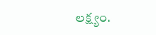లక్ష్యం.